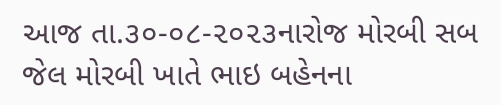આજ તા.૩૦-૦૮-૨૦૨૩નારોજ મોરબી સબ જેલ મોરબી ખાતે ભાઇ બહેનના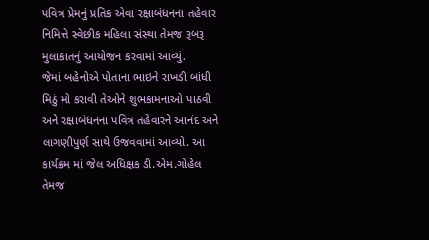પવિત્ર પ્રેમનું પ્રતિક એવા રક્ષાબંધનના તહેવાર નિમિત્તે સ્વેછીક મહિલા સંસ્થા તેમજ રૂબરૂ મુલાકાતનું આયોજન કરવામાં આવ્યું.
જેમાં બહેનોએ પોતાના ભાઇને રાખડી બાંધી મિઠું મો કરાવી તેઓને શુભકામનાઓ પાઠવી અને રક્ષાબંધનના પવિત્ર તહેવારને આનંદ અને લાગણીપુર્ણ સાથે ઉજવવામાં આવ્યો. આ કાર્યક્રમ માં જેલ અધિક્ષક ડી.એમ.ગોહેલ તેમજ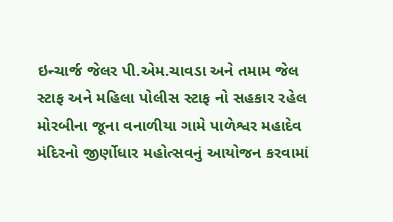ઇન્ચાર્જ જેલર પી.એમ.ચાવડા અને તમામ જેલ સ્ટાફ અને મહિલા પોલીસ સ્ટાફ નો સહકાર રહેલ
મોરબીના જૂના વનાળીયા ગામે પાળેશ્વર મહાદેવ મંદિરનો જીર્ણોધાર મહોત્સવનું આયોજન કરવામાં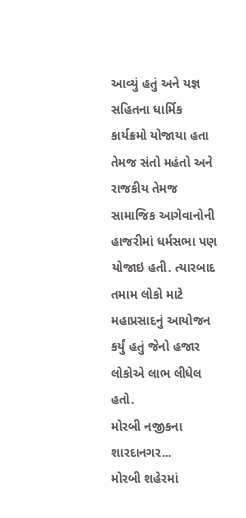આવ્યું હતું અને યજ્ઞ સહિતના ધાર્મિક કાર્યક્રમો યોજાયા હતા તેમજ સંતો મહંતો અને રાજકીય તેમજ સામાજિક આગેવાનોની હાજરીમાં ધર્મસભા પણ યોજાઇ હતી. ત્યારબાદ તમામ લોકો માટે મહાપ્રસાદનું આયોજન કર્યું હતું જેનો હજાર લોકોએ લાભ લીધેલ હતો.
મોરબી નજીકના શારદાનગર...
મોરબી શહેરમાં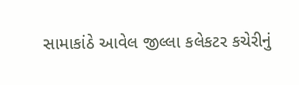સામાકાંઠે આવેલ જીલ્લા કલેકટર કચેરીનું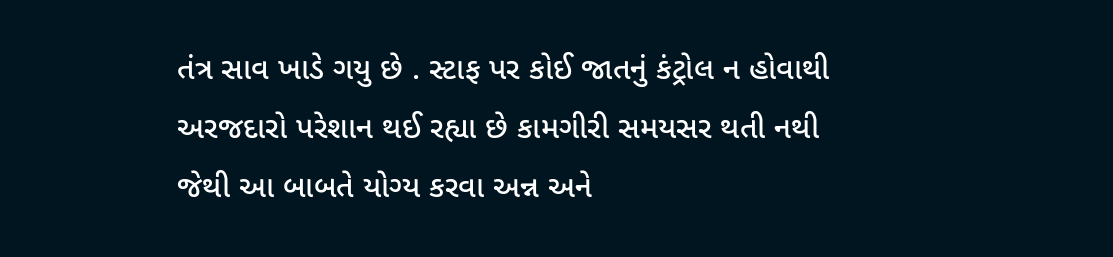તંત્ર સાવ ખાડે ગયુ છે . સ્ટાફ પર કોઈ જાતનું કંટ્રોલ ન હોવાથી અરજદારો પરેશાન થઈ રહ્યા છે કામગીરી સમયસર થતી નથી જેથી આ બાબતે યોગ્ય કરવા અન્ન અને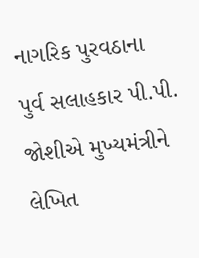નાગરિક પુરવઠાના પુર્વ સલાહકાર પી.પી. જોશીએ મુખ્યમંત્રીને લેખિત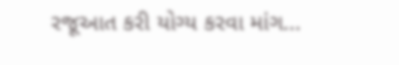રજૂઆત કરી યોગ્ય કરવા માંગ...